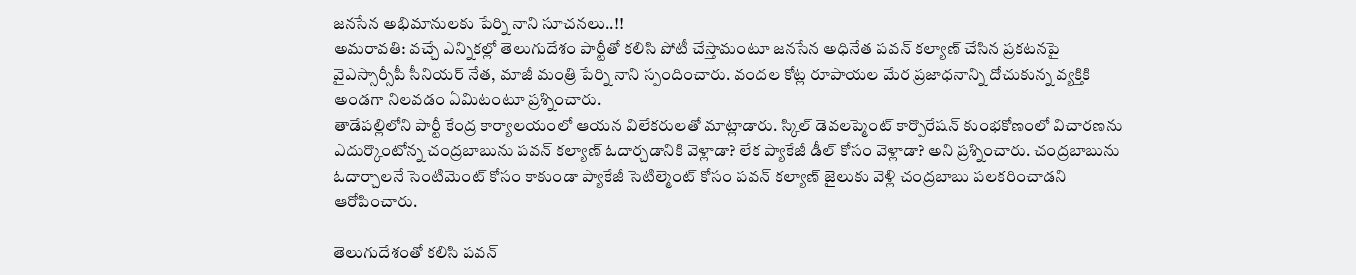జనసేన అభిమానులకు పేర్ని నాని సూచనలు..!!
అమరావతి: వచ్చే ఎన్నికల్లో తెలుగుదేశం పార్టీతో కలిసి పోటీ చేస్తామంటూ జనసేన అధినేత పవన్ కల్యాణ్ చేసిన ప్రకటనపై వైఎస్సార్సీపీ సీనియర్ నేత, మాజీ మంత్రి పేర్ని నాని స్పందించారు. వందల కోట్ల రూపాయల మేర ప్రజాధనాన్ని దోచుకున్న వ్యక్తికి అండగా నిలవడం ఏమిటంటూ ప్రశ్నించారు.
తాడేపల్లిలోని పార్టీ కేంద్ర కార్యాలయంలో ఆయన విలేకరులతో మాట్లాడారు. స్కిల్ డెవలప్మెంట్ కార్పొరేషన్ కుంభకోణంలో విచారణను ఎదుర్కొంటోన్న చంద్రబాబును పవన్ కల్యాణ్ ఓదార్చడానికి వెళ్లాడా? లేక ప్యాకేజీ డీల్ కోసం వెళ్లాడా? అని ప్రశ్నించారు. చంద్రబాబును ఓదార్చాలనే సెంటిమెంట్ కోసం కాకుండా ప్యాకేజీ సెటిల్మెంట్ కోసం పవన్ కల్యాణ్ జైలుకు వెళ్లి చంద్రబాబు పలకరించాడని ఆరోపించారు.

తెలుగుదేశంతో కలిసి పవన్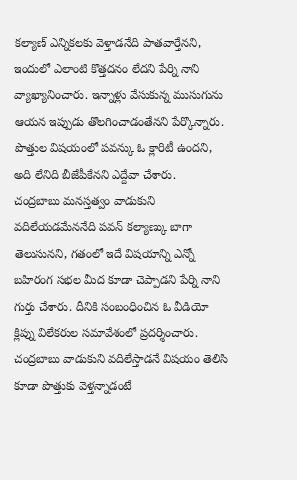కల్యాణ్ ఎన్నికలకు వెళ్తాడనేది పాతవార్తేనని, ఇందులో ఎలాంటి కొత్తదనం లేదని పేర్ని నాని వ్యాఖ్యానించారు. ఇన్నాళ్లు వేసుకున్న ముసుగును ఆయన ఇప్పుడు తొలగించాడంతేనని పేర్కొన్నారు. పొత్తుల విషయంలో పవన్కు ఓ క్లారిటీ ఉందని, అది లేనిది బీజేపీకేనని ఎద్దేవా చేశారు.
చంద్రబాబు మనస్తత్వం వాడుకుని వదిలేయడమేననేది పవన్ కల్యాణ్కు బాగా తెలుసునని, గతంలో ఇదే విషయాన్ని ఎన్నో బహిరంగ సభల మీద కూడా చెప్పాడని పేర్ని నాని గుర్తు చేశారు. దీనికి సంబంధించిన ఓ వీడియో క్లిప్ను విలేకరుల సమావేశంలో ప్రదర్శించారు. చంద్రబాబు వాడుకుని వదిలేస్తాడనే విషయం తెలిసి కూడా పొత్తుకు వెళ్తన్నాడంటే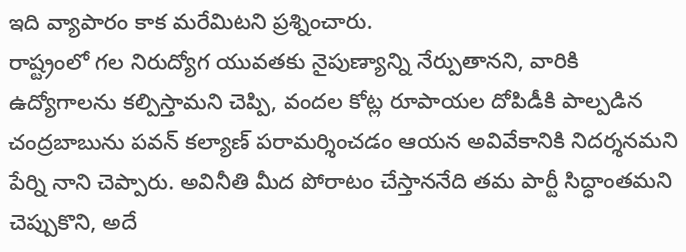ఇది వ్యాపారం కాక మరేమిటని ప్రశ్నించారు.
రాష్ట్రంలో గల నిరుద్యోగ యువతకు నైపుణ్యాన్ని నేర్పుతానని, వారికి ఉద్యోగాలను కల్పిస్తామని చెప్పి, వందల కోట్ల రూపాయల దోపిడీకి పాల్పడిన చంద్రబాబును పవన్ కల్యాణ్ పరామర్శించడం ఆయన అవివేకానికి నిదర్శనమని పేర్ని నాని చెప్పారు. అవినీతి మీద పోరాటం చేస్తాననేది తమ పార్టీ సిద్ధాంతమని చెప్పుకొని, అదే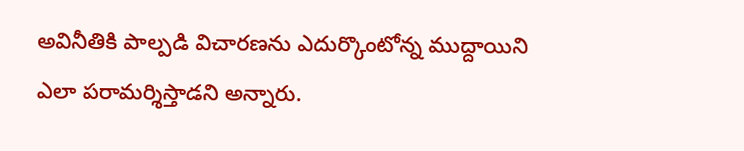అవినీతికి పాల్పడి విచారణను ఎదుర్కొంటోన్న ముద్దాయిని ఎలా పరామర్శిస్తాడని అన్నారు.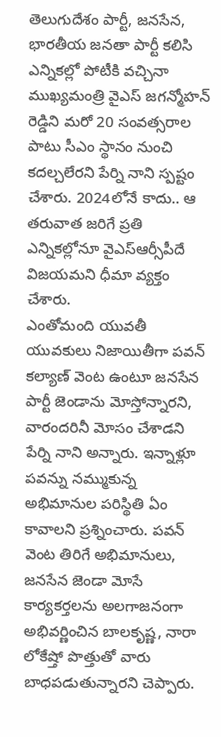తెలుగుదేశం పార్టీ, జనసేన, భారతీయ జనతా పార్టీ కలిసి ఎన్నికల్లో పోటీకి వచ్చినా ముఖ్యమంత్రి వైఎస్ జగన్మోహన్ రెడ్డిని మరో 20 సంవత్సరాల పాటు సీఎం స్థానం నుంచి కదల్చలేరని పేర్ని నాని స్పష్టం చేశారు. 2024లోనే కాదు.. ఆ తరువాత జరిగే ప్రతి ఎన్నికల్లోనూ వైఎస్ఆర్సీపీదే విజయమని ధీమా వ్యక్తం చేశారు.
ఎంతోమంది యువతీ యువకులు నిజాయితీగా పవన్ కల్యాణ్ వెంట ఉంటూ జనసేన పార్టీ జెండాను మోస్తోన్నారని, వారందరినీ మోసం చేశాడని పేర్ని నాని అన్నారు. ఇన్నాళ్లూ పవన్ను నమ్ముకున్న అభిమానుల పరిస్థితి ఏం కావాలని ప్రశ్నించారు. పవన్ వెంట తిరిగే అభిమానులు, జనసేన జెండా మోసే కార్యకర్తలను అలగాజనంగా అభివర్ణించిన బాలకృష్ణ, నారా లోకేష్తో పొత్తుతో వారు బాధపడుతున్నారని చెప్పారు.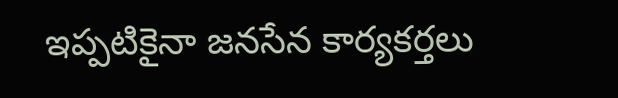ఇప్పటికైనా జనసేన కార్యకర్తలు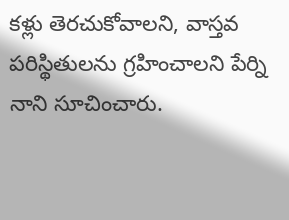కళ్లు తెరచుకోవాలని, వాస్తవ పరిస్థితులను గ్రహించాలని పేర్ని నాని సూచించారు.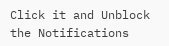Click it and Unblock the Notifications